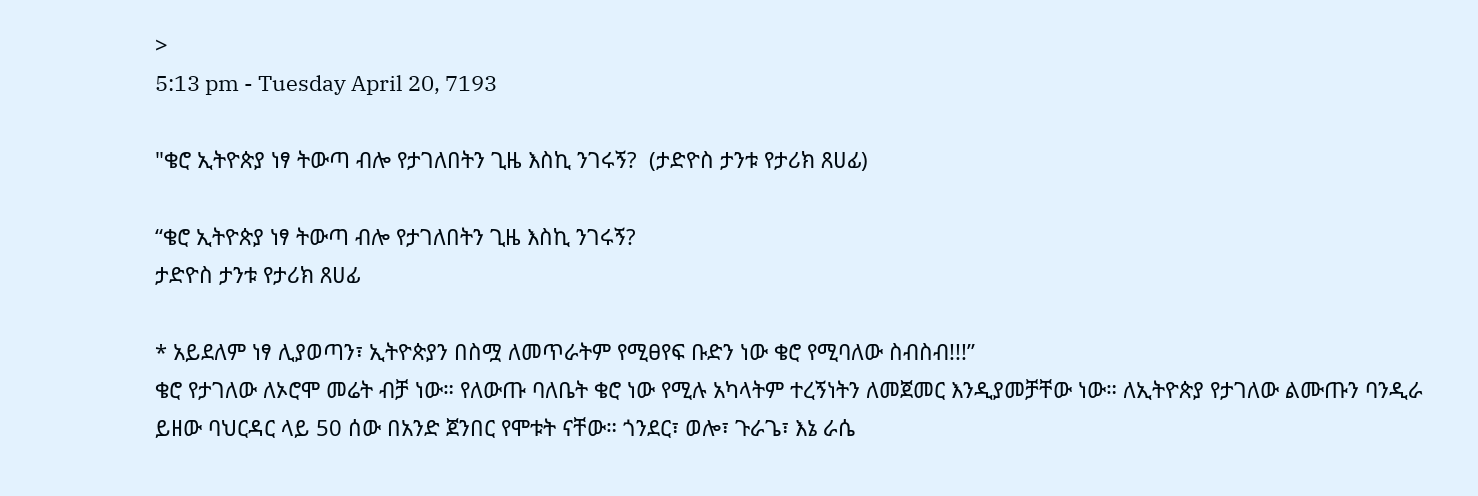>
5:13 pm - Tuesday April 20, 7193

"ቄሮ ኢትዮጵያ ነፃ ትውጣ ብሎ የታገለበትን ጊዜ እስኪ ንገሩኝ?  (ታድዮስ ታንቱ የታሪክ ጸሀፊ)

“ቄሮ ኢትዮጵያ ነፃ ትውጣ ብሎ የታገለበትን ጊዜ እስኪ ንገሩኝ?
ታድዮስ ታንቱ የታሪክ ጸሀፊ

* አይደለም ነፃ ሊያወጣን፣ ኢትዮጵያን በስሟ ለመጥራትም የሚፀየፍ ቡድን ነው ቄሮ የሚባለው ስብስብ!!!”
ቄሮ የታገለው ለኦሮሞ መሬት ብቻ ነው። የለውጡ ባለቤት ቄሮ ነው የሚሉ አካላትም ተረኝነትን ለመጀመር እንዲያመቻቸው ነው። ለኢትዮጵያ የታገለው ልሙጡን ባንዲራ ይዘው ባህርዳር ላይ 50 ሰው በአንድ ጀንበር የሞቱት ናቸው። ጎንደር፣ ወሎ፣ ጉራጌ፣ እኔ ራሴ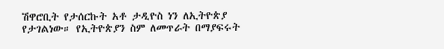ሽዋሮቢት የታሰርኩት አቶ ታዲዮስ ነን ለኢትዮጵያ የታገልነው። የኢትዮጵያን ስም ለመጥራት በማያፍሩት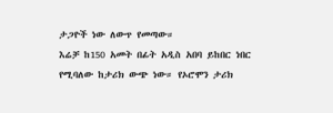ታጋዮች ነው ለውጥ የመጣው።
እሬቻ ከ150 አመት በፊት አዲስ አበባ ይከበር ነበር የሚባለው ከታሪክ ውጭ ነው። የኦሮሞን ታሪክ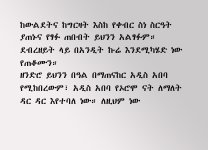ከውልደትና ከግርዛት እስከ የቀብር ስነ ስርዓት ያጠኑና የፃፉ ጠበብት ይህንን አልፃፉም። ደብረዘይት ላይ በአንዲት ኩሬ እንደሚካሄድ ነው የጠቆሙን።
ዘንድሮ ይህንን በዓል በማጠናከር አዲስ አበባ የሚከበረውም፣ አዲስ አበባ የኦሮሞ ናት ለማለት ዳር ዳር እየተባለ ነው። ለዚህም ነው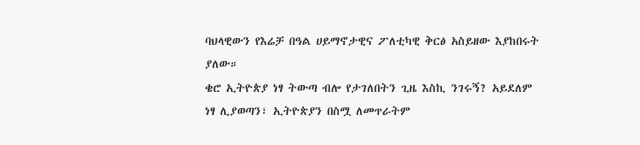ባህላዊውን የእሬቻ በዓል ሀይማኖታዊና ፖለቲካዊ ቅርፅ አስይዘው እያከበሩት ያለው።
ቄሮ ኢትዮጵያ ነፃ ትውጣ ብሎ የታገለበትን ጊዜ እስኪ ንገሩኝ? አይደለም ነፃ ሊያወጣን፣ ኢትዮጵያን በስሟ ለመጥራትም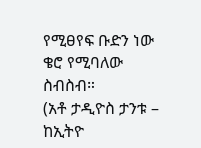የሚፀየፍ ቡድን ነው ቄሮ የሚባለው ስብስብ።
(አቶ ታዲዮስ ታንቱ – ከኢትዮ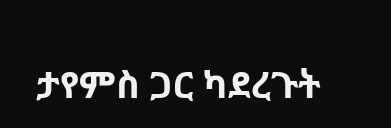ታየምስ ጋር ካደረጉት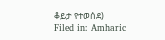ቆይታ የተወሰደ)
Filed in: Amharic